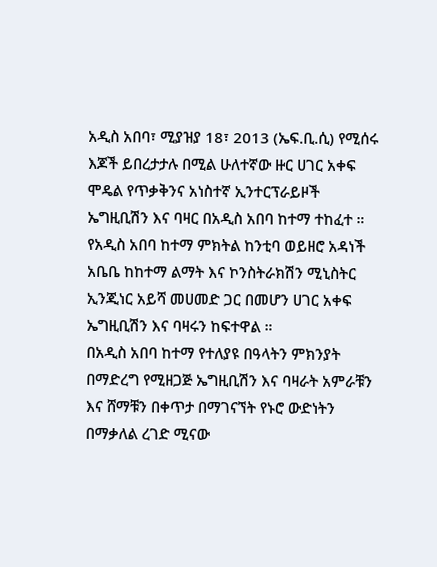አዲስ አበባ፣ ሚያዝያ 18፣ 2013 (ኤፍ.ቢ.ሲ) የሚሰሩ እጆች ይበረታታሉ በሚል ሁለተኛው ዙር ሀገር አቀፍ ሞዴል የጥቃቅንና አነስተኛ ኢንተርፕራይዞች ኤግዚቢሽን እና ባዛር በአዲስ አበባ ከተማ ተከፈተ ።
የአዲስ አበባ ከተማ ምክትል ከንቲባ ወይዘሮ አዳነች አቤቤ ከከተማ ልማት እና ኮንስትራክሽን ሚኒስትር ኢንጂነር አይሻ መሀመድ ጋር በመሆን ሀገር አቀፍ ኤግዚቢሽን እና ባዛሩን ከፍተዋል ።
በአዲስ አበባ ከተማ የተለያዩ በዓላትን ምክንያት በማድረግ የሚዘጋጅ ኤግዚቢሽን እና ባዛራት አምራቹን እና ሸማቹን በቀጥታ በማገናኘት የኑሮ ውድነትን በማቃለል ረገድ ሚናው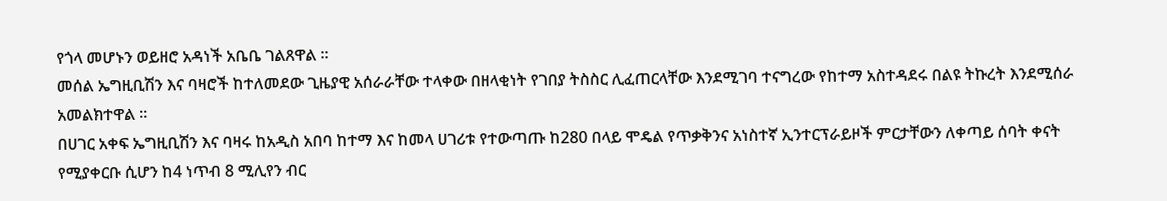የጎላ መሆኑን ወይዘሮ አዳነች አቤቤ ገልጸዋል ።
መሰል ኤግዚቢሽን እና ባዛሮች ከተለመደው ጊዜያዊ አሰራራቸው ተላቀው በዘላቂነት የገበያ ትስስር ሊፈጠርላቸው እንደሚገባ ተናግረው የከተማ አስተዳደሩ በልዩ ትኩረት እንደሚሰራ አመልክተዋል ።
በሀገር አቀፍ ኤግዚቢሽን እና ባዛሩ ከአዲስ አበባ ከተማ እና ከመላ ሀገሪቱ የተውጣጡ ከ280 በላይ ሞዴል የጥቃቅንና አነስተኛ ኢንተርፕራይዞች ምርታቸውን ለቀጣይ ሰባት ቀናት የሚያቀርቡ ሲሆን ከ4 ነጥብ 8 ሚሊየን ብር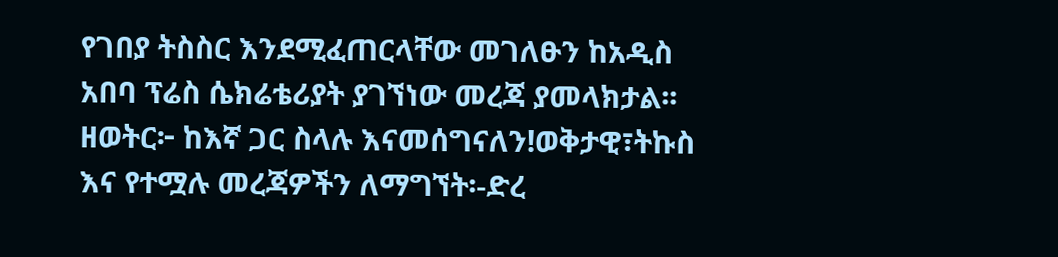የገበያ ትስስር እንደሚፈጠርላቸው መገለፁን ከአዲስ አበባ ፕሬስ ሴክሬቴሪያት ያገኘነው መረጃ ያመላክታል፡፡
ዘወትር፦ ከእኛ ጋር ስላሉ እናመሰግናለን!ወቅታዊ፣ትኩስ እና የተሟሉ መረጃዎችን ለማግኘት፡-ድረ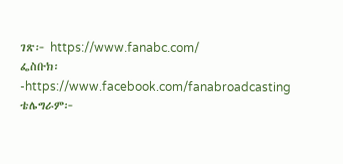ገጽ፦ https://www.fanabc.com/
ፌስቡክ፡-https://www.facebook.com/fanabroadcasting
ቴሌግራም፦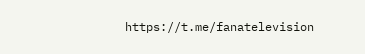https://t.me/fanatelevision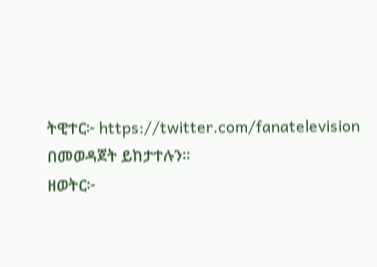ትዊተር፦ https://twitter.com/fanatelevision በመወዳጀት ይከታተሉን፡፡
ዘወትር፦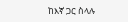ከእኛ ጋር ስላሉ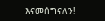እናመሰግናለን!